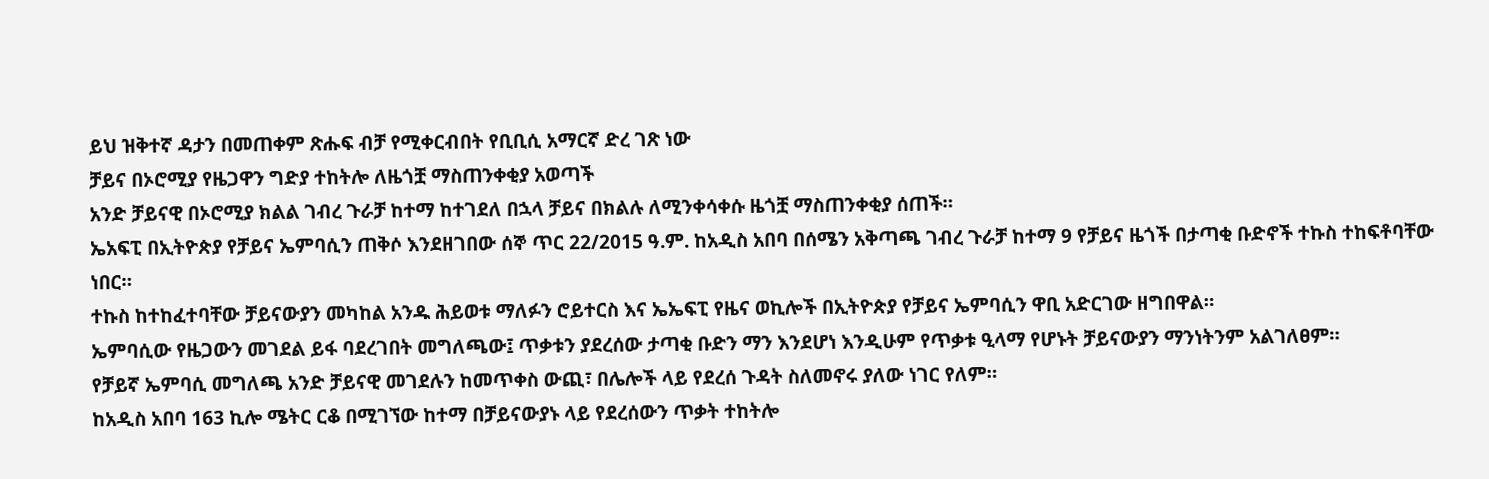ይህ ዝቅተኛ ዳታን በመጠቀም ጽሑፍ ብቻ የሚቀርብበት የቢቢሲ አማርኛ ድረ ገጽ ነው
ቻይና በኦሮሚያ የዜጋዋን ግድያ ተከትሎ ለዜጎቿ ማስጠንቀቂያ አወጣች
አንድ ቻይናዊ በኦሮሚያ ክልል ገብረ ጉራቻ ከተማ ከተገደለ በኋላ ቻይና በክልሉ ለሚንቀሳቀሱ ዜጎቿ ማስጠንቀቂያ ሰጠች።
ኤአፍፒ በኢትዮጵያ የቻይና ኤምባሲን ጠቅሶ እንደዘገበው ሰኞ ጥር 22/2015 ዓ.ም. ከአዲስ አበባ በሰሜን አቅጣጫ ገብረ ጉራቻ ከተማ 9 የቻይና ዜጎች በታጣቂ ቡድኖች ተኩስ ተከፍቶባቸው ነበር።
ተኩስ ከተከፈተባቸው ቻይናውያን መካከል አንዱ ሕይወቱ ማለፉን ሮይተርስ እና ኤኤፍፒ የዜና ወኪሎች በኢትዮጵያ የቻይና ኤምባሲን ዋቢ አድርገው ዘግበዋል።
ኤምባሲው የዜጋውን መገደል ይፋ ባደረገበት መግለጫው፤ ጥቃቱን ያደረሰው ታጣቂ ቡድን ማን እንደሆነ እንዲሁም የጥቃቱ ዒላማ የሆኑት ቻይናውያን ማንነትንም አልገለፀም።
የቻይኛ ኤምባሲ መግለጫ አንድ ቻይናዊ መገደሉን ከመጥቀስ ውጪ፣ በሌሎች ላይ የደረሰ ጉዳት ስለመኖሩ ያለው ነገር የለም።
ከአዲስ አበባ 163 ኪሎ ሜትር ርቆ በሚገኘው ከተማ በቻይናውያኑ ላይ የደረሰውን ጥቃት ተከትሎ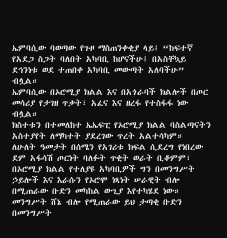ኤምባሲው ባወጣው የጉዞ ማስጠንቀቂያ ላይ፤ “ከፍተኛ የአደጋ ስጋት ባለበት አካባቢ ከሆናችሁ፤ በአስቸኳይ ደኅንነቱ ወደ ተጠበቀ አካባቢ መውጣት አለባችሁ” ብሏል።
ኤምባሲው በኦሮሚያ ክልል እና በአጎራባች ክልሎች በጦር መሳሪያ የታገዘ ጥቃት፣ አፈና እና ዘረፋ የተስፋፋ ነው ብሏል።
ክስተቱን በተመለከተ ኤኤፍፒ የኦሮሚያ ክልል ባስልጣናትን አስተያየት ለማካተት ያደረገው ጥረት አልተሳካም።
ለሁለት ዓመታት በሰሜን የአገሪቱ ክፍል ሲደረግ የነበረው ደም አፋሳሽ ጦርነት ባለፉት ጥቂት ወራት ቢቆምም፣ በኦሮሚያ ክልል የተለያዩ አካባቢዎች ግን በመንግሥት ኃይሎች እና እራሱን የኦሮሞ ነጻነት ሠራዊት ብሎ በሚጠራው ቡድን መካከል ውጊያ እየተካሄደ ነው።
መንግሥት ሸኔ ብሎ የሚጠራው ይህ ታጣቂ ቡድን በመንግሥት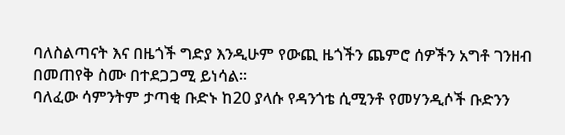ባለስልጣናት እና በዜጎች ግድያ እንዲሁም የውጪ ዜጎችን ጨምሮ ሰዎችን አግቶ ገንዘብ በመጠየቅ ስሙ በተደጋጋሚ ይነሳል።
ባለፈው ሳምንትም ታጣቂ ቡድኑ ከ20 ያላሱ የዳንጎቴ ሲሚንቶ የመሃንዲሶች ቡድንን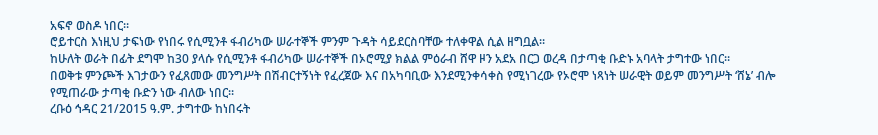አፍኖ ወስዶ ነበር።
ሮይተርስ እነዚህ ታፍነው የነበሩ የሲሚንቶ ፋብሪካው ሠራተኞች ምንም ጉዳት ሳይደርስባቸው ተለቀዋል ሲል ዘግቧል።
ከሁለት ወራት በፊት ደግሞ ከ30 ያላሱ የሲሚንቶ ፋብሪካው ሠራተኞች በኦሮሚያ ክልል ምዕራብ ሸዋ ዞን አደአ በርጋ ወረዳ በታጣቂ ቡድኑ አባላት ታግተው ነበር።
በወቅቱ ምንጮች እገታውን የፈጸመው መንግሥት በሽብርተኝነት የፈረጀው እና በአካባቢው እንደሚንቀሳቀስ የሚነገረው የኦሮሞ ነጻነት ሠራዊት ወይም መንግሥት ‘ሸኔ’ ብሎ የሚጠራው ታጣቂ ቡድን ነው ብለው ነበር።
ረቡዕ ኅዳር 21/2015 ዓ.ም. ታግተው ከነበሩት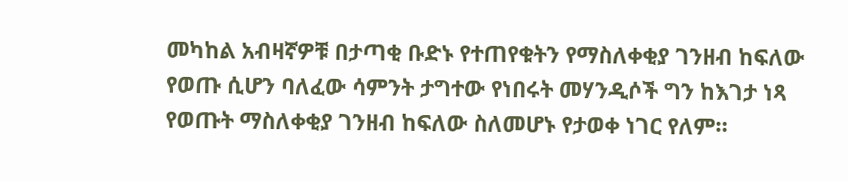መካከል አብዛኛዎቹ በታጣቂ ቡድኑ የተጠየቁትን የማስለቀቂያ ገንዘብ ከፍለው የወጡ ሲሆን ባለፈው ሳምንት ታግተው የነበሩት መሃንዲሶች ግን ከእገታ ነጻ የወጡት ማስለቀቂያ ገንዘብ ከፍለው ስለመሆኑ የታወቀ ነገር የለም።